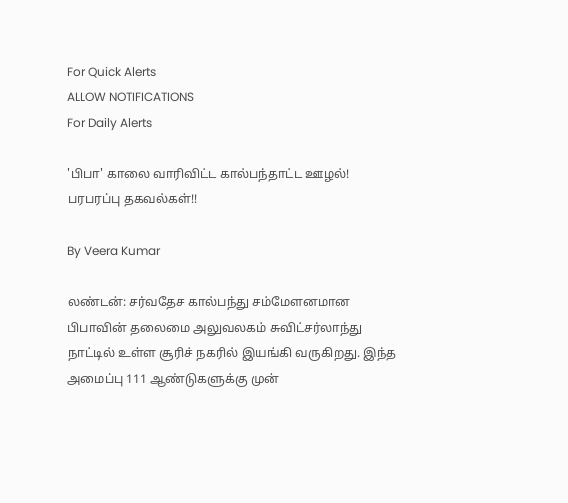For Quick Alerts
ALLOW NOTIFICATIONS
For Daily Alerts

'பிபா' காலை வாரிவிட்ட கால்பந்தாட்ட ஊழல்! பரபரப்பு தகவல்கள்!!

By Veera Kumar

லண்டன்: சர்வதேச கால்பந்து சம்மேளனமான பிபாவின் தலைமை அலுவலகம் சுவிட்சர்லாந்து நாட்டில் உள்ள சூரிச் நகரில் இயங்கி வருகிறது. இந்த அமைப்பு 111 ஆண்டுகளுக்கு முன்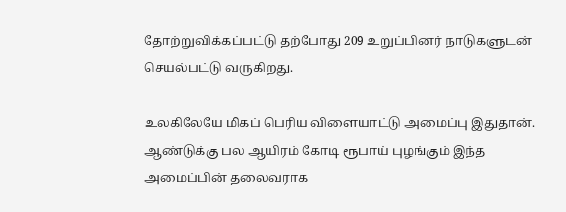தோற்றுவிக்கப்பட்டு தற்போது 209 உறுப்பினர் நாடுகளுடன் செயல்பட்டு வருகிறது.

உலகிலேயே மிகப் பெரிய விளையாட்டு அமைப்பு இதுதான். ஆண்டுக்கு பல ஆயிரம் கோடி ரூபாய் புழங்கும் இந்த அமைப்பின் தலைவராக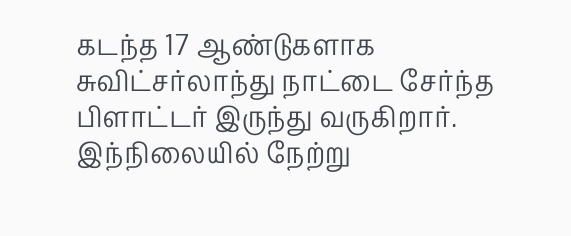கடந்த 17 ஆண்டுகளாக சுவிட்சர்லாந்து நாட்டை சேர்ந்த பிளாட்டர் இருந்து வருகிறார். இந்நிலையில் நேற்று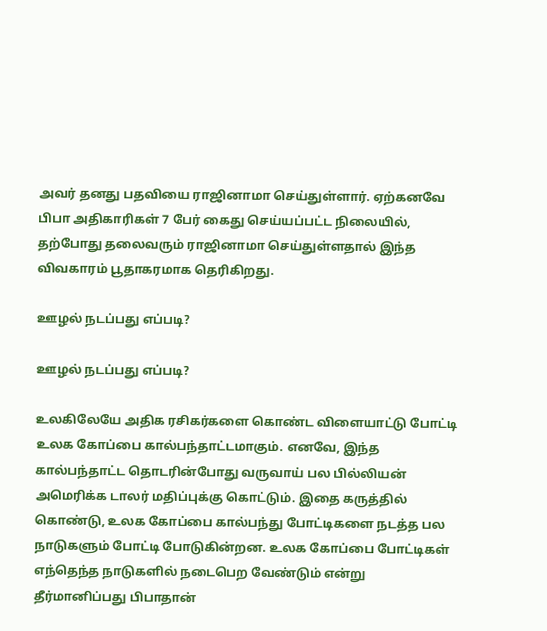அவர் தனது பதவியை ராஜினாமா செய்துள்ளார். ஏற்கனவே பிபா அதிகாரிகள் 7 பேர் கைது செய்யப்பட்ட நிலையில், தற்போது தலைவரும் ராஜினாமா செய்துள்ளதால் இந்த விவகாரம் பூதாகரமாக தெரிகிறது.

ஊழல் நடப்பது எப்படி?

ஊழல் நடப்பது எப்படி?

உலகிலேயே அதிக ரசிகர்களை கொண்ட விளையாட்டு போட்டி உலக கோப்பை கால்பந்தாட்டமாகும். எனவே, இந்த கால்பந்தாட்ட தொடரின்போது வருவாய் பல பில்லியன் அமெரிக்க டாலர் மதிப்புக்கு கொட்டும். இதை கருத்தில் கொண்டு, உலக கோப்பை கால்பந்து போட்டிகளை நடத்த பல நாடுகளும் போட்டி போடுகின்றன. உலக கோப்பை போட்டிகள் எந்தெந்த நாடுகளில் நடைபெற வேண்டும் என்று தீர்மானிப்பது பிபாதான்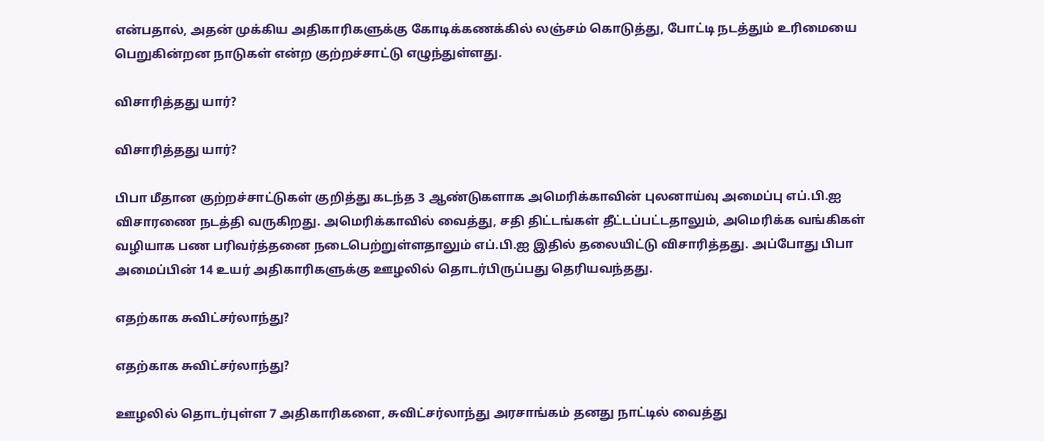என்பதால், அதன் முக்கிய அதிகாரிகளுக்கு கோடிக்கணக்கில் லஞ்சம் கொடுத்து, போட்டி நடத்தும் உரிமையை பெறுகின்றன நாடுகள் என்ற குற்றச்சாட்டு எழுந்துள்ளது.

விசாரித்தது யார்?

விசாரித்தது யார்?

பிபா மீதான குற்றச்சாட்டுகள் குறித்து கடந்த 3 ஆண்டுகளாக அமெரிக்காவின் புலனாய்வு அமைப்பு எப்.பி.ஐ விசாரணை நடத்தி வருகிறது. அமெரிக்காவில் வைத்து, சதி திட்டங்கள் தீட்டப்பட்டதாலும், அமெரிக்க வங்கிகள் வழியாக பண பரிவர்த்தனை நடைபெற்றுள்ளதாலும் எப்.பி.ஐ இதில் தலையிட்டு விசாரித்தது. அப்போது பிபா அமைப்பின் 14 உயர் அதிகாரிகளுக்கு ஊழலில் தொடர்பிருப்பது தெரியவந்தது.

எதற்காக சுவிட்சர்லாந்து?

எதற்காக சுவிட்சர்லாந்து?

ஊழலில் தொடர்புள்ள 7 அதிகாரிகளை, சுவிட்சர்லாந்து அரசாங்கம் தனது நாட்டில் வைத்து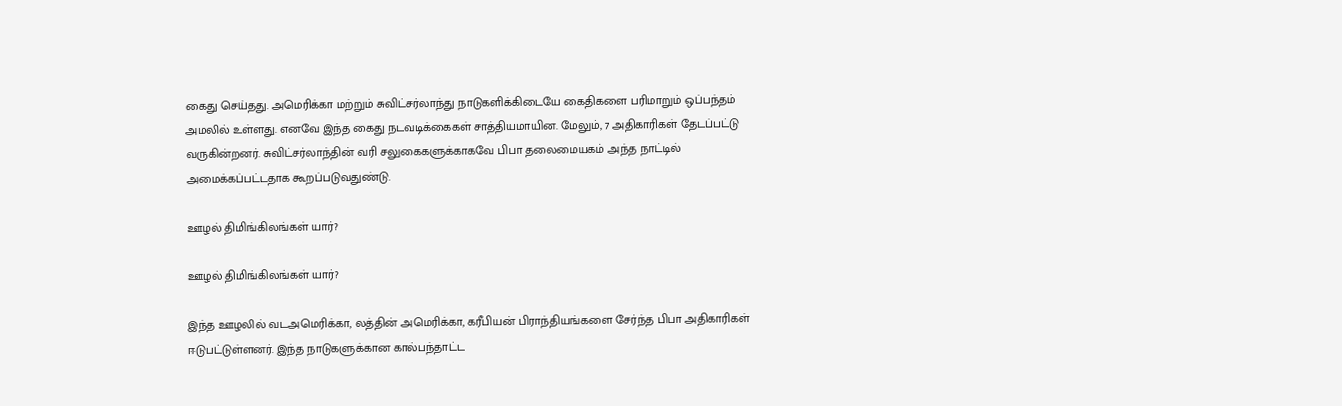கைது செய்தது. அமெரிக்கா மற்றும் சுவிட்சர்லாந்து நாடுகளிக்கிடையே கைதிகளை பரிமாறும் ஒப்பந்தம் அமலில் உள்ளது. எனவே இந்த கைது நடவடிக்கைகள் சாத்தியமாயின. மேலும், 7 அதிகாரிகள் தேடப்பட்டு வருகின்றனர். சுவிட்சர்லாந்தின் வரி சலுகைகளுக்காகவே பிபா தலைமையகம் அந்த நாட்டில் அமைக்கப்பட்டதாக கூறப்படுவதுண்டு.

ஊழல் திமிங்கிலங்கள் யார்?

ஊழல் திமிங்கிலங்கள் யார்?

இந்த ஊழலில் வடஅமெரிக்கா, லத்தின் அமெரிக்கா, கரீபியன் பிராந்தியங்களை சேர்ந்த பிபா அதிகாரிகள் ஈடுபட்டுள்ளனர். இந்த நாடுகளுக்கான கால்பந்தாட்ட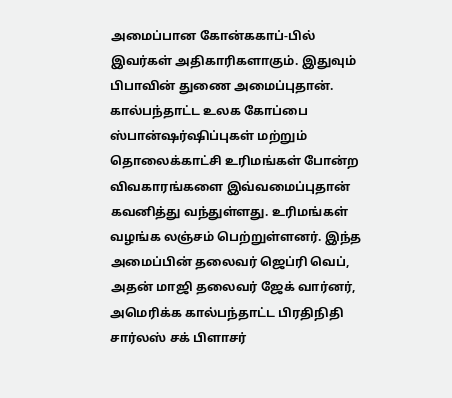அமைப்பான கோன்ககாப்-பில் இவர்கள் அதிகாரிகளாகும். இதுவும் பிபாவின் துணை அமைப்புதான். கால்பந்தாட்ட உலக கோப்பை ஸ்பான்ஷர்ஷிப்புகள் மற்றும் தொலைக்காட்சி உரிமங்கள் போன்ற விவகாரங்களை இவ்வமைப்புதான் கவனித்து வந்துள்ளது. உரிமங்கள் வழங்க லஞ்சம் பெற்றுள்ளனர். இந்த அமைப்பின் தலைவர் ஜெப்ரி வெப், அதன் மாஜி தலைவர் ஜேக் வார்னர், அமெரிக்க கால்பந்தாட்ட பிரதிநிதி சார்லஸ் சக் பிளாசர்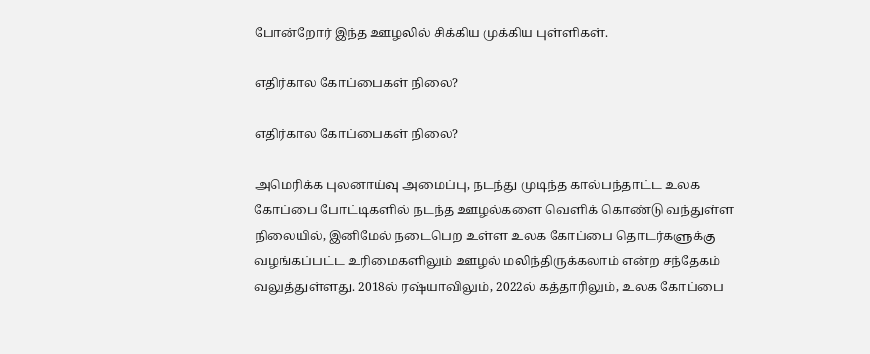போன்றோர் இந்த ஊழலில் சிக்கிய முக்கிய புள்ளிகள்.

எதிர்கால கோப்பைகள் நிலை?

எதிர்கால கோப்பைகள் நிலை?

அமெரிக்க புலனாய்வு அமைப்பு, நடந்து முடிந்த கால்பந்தாட்ட உலக கோப்பை போட்டிகளில் நடந்த ஊழல்களை வெளிக் கொண்டு வந்துள்ள நிலையில், இனிமேல் நடைபெற உள்ள உலக கோப்பை தொடர்களுக்கு வழங்கப்பட்ட உரிமைகளிலும் ஊழல் மலிந்திருக்கலாம் என்ற சந்தேகம் வலுத்துள்ளது. 2018ல் ரஷ்யாவிலும், 2022ல் கத்தாரிலும், உலக கோப்பை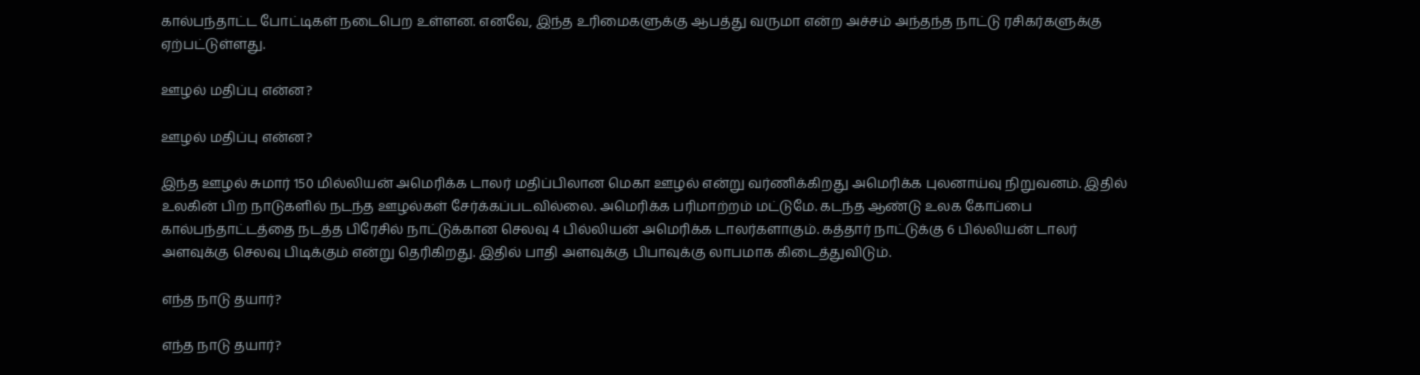கால்பந்தாட்ட போட்டிகள் நடைபெற உள்ளன. எனவே, இந்த உரிமைகளுக்கு ஆபத்து வருமா என்ற அச்சம் அந்தந்த நாட்டு ரசிகர்களுக்கு ஏற்பட்டுள்ளது.

ஊழல் மதிப்பு என்ன?

ஊழல் மதிப்பு என்ன?

இந்த ஊழல் சுமார் 150 மில்லியன் அமெரிக்க டாலர் மதிப்பிலான மெகா ஊழல் என்று வர்ணிக்கிறது அமெரிக்க புலனாய்வு நிறுவனம். இதில் உலகின் பிற நாடுகளில் நடந்த ஊழல்கள் சேர்க்கப்படவில்லை. அமெரிக்க பரிமாற்றம் மட்டுமே. கடந்த ஆண்டு உலக கோப்பை கால்பந்தாட்டத்தை நடத்த பிரேசில் நாட்டுக்கான செலவு 4 பில்லியன் அமெரிக்க டாலர்களாகும். கத்தார் நாட்டுக்கு 6 பில்லியன் டாலர் அளவுக்கு செலவு பிடிக்கும் என்று தெரிகிறது. இதில் பாதி அளவுக்கு பிபாவுக்கு லாபமாக கிடைத்துவிடும்.

எந்த நாடு தயார்?

எந்த நாடு தயார்?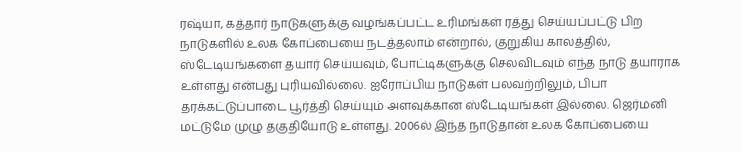ரஷ்யா, கத்தார் நாடுகளுக்கு வழங்கப்பட்ட உரிமங்கள் ரத்து செய்யப்பட்டு பிற நாடுகளில் உலக கோப்பையை நடத்தலாம் என்றால், குறுகிய காலத்தில், ஸ்டேடியங்களை தயார் செய்யவும், போட்டிகளுக்கு செலவிடவும் எந்த நாடு தயாராக உள்ளது என்பது புரியவில்லை. ஐரோப்பிய நாடுகள் பலவற்றிலும், பிபா தரக்கட்டுப்பாடை பூர்த்தி செய்யும் அளவுக்கான ஸ்டேடியங்கள் இல்லை. ஜெர்மனி மட்டுமே முழு தகுதியோடு உள்ளது. 2006ல் இந்த நாடுதான் உலக கோப்பையை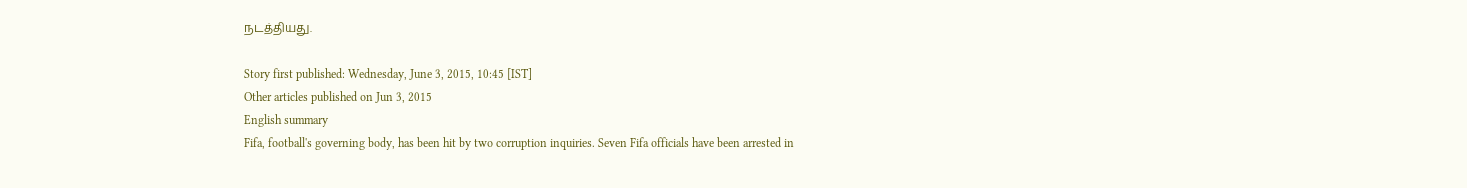நடத்தியது.

Story first published: Wednesday, June 3, 2015, 10:45 [IST]
Other articles published on Jun 3, 2015
English summary
Fifa, football's governing body, has been hit by two corruption inquiries. Seven Fifa officials have been arrested in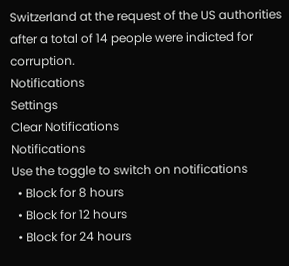Switzerland at the request of the US authorities after a total of 14 people were indicted for corruption.
Notifications
Settings
Clear Notifications
Notifications
Use the toggle to switch on notifications
  • Block for 8 hours
  • Block for 12 hours
  • Block for 24 hours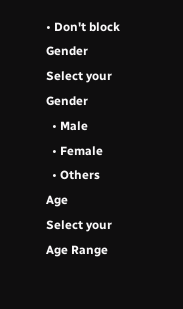• Don't block
Gender
Select your Gender
  • Male
  • Female
  • Others
Age
Select your Age Range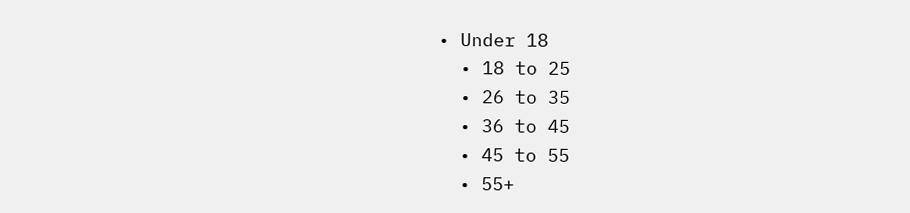• Under 18
  • 18 to 25
  • 26 to 35
  • 36 to 45
  • 45 to 55
  • 55+